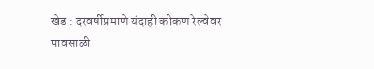खेड : दरवर्षीप्रमाणे यंदाही कोकण रेल्वेवर पावसाळी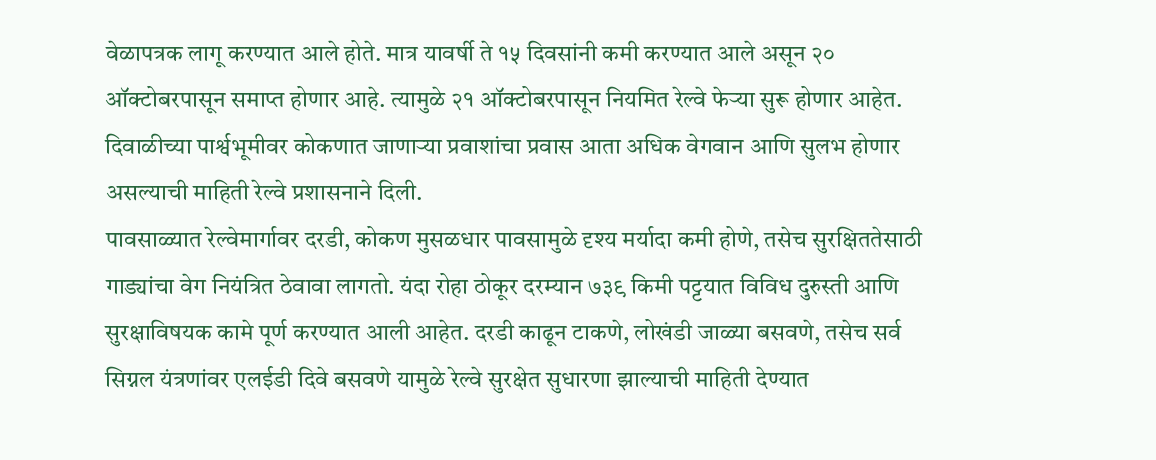वेळापत्रक लागू करण्यात आले होते. मात्र यावर्षी ते १५ दिवसांनी कमी करण्यात आले असून २० ऑक्टोबरपासून समाप्त होणार आहे. त्यामुळे २१ ऑक्टोबरपासून नियमित रेल्वे फेऱ्या सुरू होणार आहेत. दिवाळीच्या पार्श्वभूमीवर कोकणात जाणाऱ्या प्रवाशांचा प्रवास आता अधिक वेगवान आणि सुलभ होणार असल्याची माहिती रेल्वे प्रशासनाने दिली.
पावसाळ्यात रेल्वेमार्गावर दरडी, कोकण मुसळधार पावसामुळे दृश्य मर्यादा कमी होणे, तसेच सुरक्षिततेसाठी गाड्यांचा वेग नियंत्रित ठेवावा लागतो. यंदा रोहा ठोकूर दरम्यान ७३९ किमी पट्टयात विविध दुरुस्ती आणि सुरक्षाविषयक कामे पूर्ण करण्यात आली आहेत. दरडी काढून टाकणे, लोखंडी जाळ्या बसवणे, तसेच सर्व सिग्नल यंत्रणांवर एलईडी दिवे बसवणे यामुळे रेल्वे सुरक्षेत सुधारणा झाल्याची माहिती देण्यात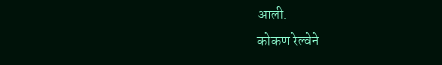आली.
कोकण रेल्वेने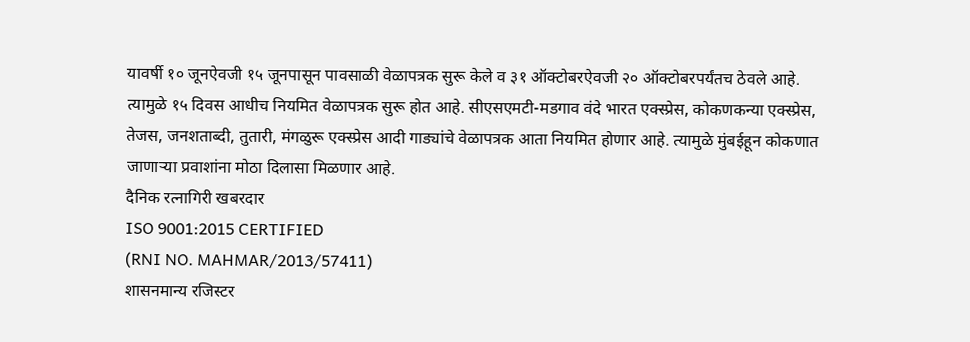यावर्षी १० जूनऐवजी १५ जूनपासून पावसाळी वेळापत्रक सुरू केले व ३१ ऑक्टोबरऐवजी २० ऑक्टोबरपर्यंतच ठेवले आहे. त्यामुळे १५ दिवस आधीच नियमित वेळापत्रक सुरू होत आहे. सीएसएमटी-मडगाव वंदे भारत एक्स्प्रेस, कोकणकन्या एक्स्प्रेस, तेजस, जनशताब्दी, तुतारी, मंगळुरू एक्स्प्रेस आदी गाड्यांचे वेळापत्रक आता नियमित होणार आहे. त्यामुळे मुंबईहून कोकणात जाणाऱ्या प्रवाशांना मोठा दिलासा मिळणार आहे.
दैनिक रत्नागिरी खबरदार
ISO 9001:2015 CERTIFIED
(RNI NO. MAHMAR/2013/57411)
शासनमान्य रजिस्टर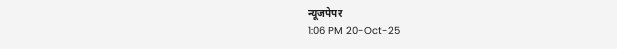न्यूजपेपर
1:06 PM 20-Oct-25